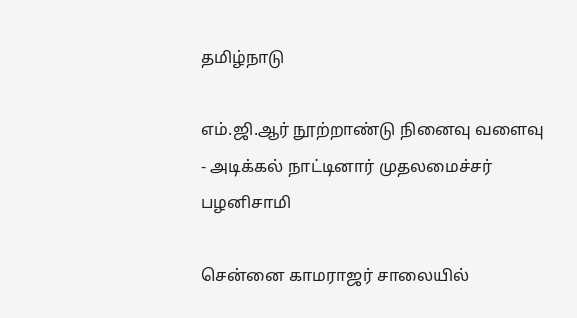தமிழ்நாடு

எம்.ஜி.ஆர் நூற்றாண்டு நினைவு வளைவு - அடிக்கல் நாட்டினார் முதலமைச்சர் பழனிசாமி

சென்னை காமராஜர் சாலையில்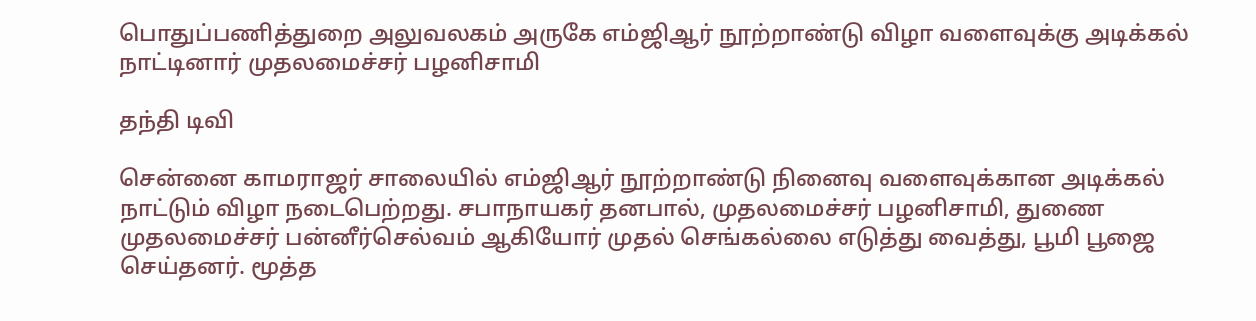பொதுப்பணித்துறை அலுவலகம் அருகே எம்ஜிஆர் நூற்றாண்டு விழா வளைவுக்கு அடிக்கல் நாட்டினார் முதலமைச்சர் பழனிசாமி

தந்தி டிவி

சென்னை காமராஜர் சாலையில் எம்ஜிஆர் நூற்றாண்டு நினைவு வளைவுக்கான அடிக்கல் நாட்டும் விழா நடைபெற்றது. சபாநாயகர் தனபால், முதலமைச்சர் பழனிசாமி, துணை முதலமைச்சர் பன்னீர்செல்வம் ஆகியோர் முதல் செங்கல்லை எடுத்து வைத்து, பூமி பூஜை செய்தனர். மூத்த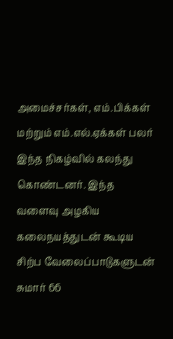அமைச்சர்கள், எம்.பிக்கள் மற்றும் எம்.எல்.ஏக்கள் பலர் இந்த நிகழ்வில் கலந்து கொண்டனர். இந்த வளைவு அழகிய கலைநயத்துடன் கூடிய சிற்ப வேலைப்பாடுகளுடன் சுமார் 66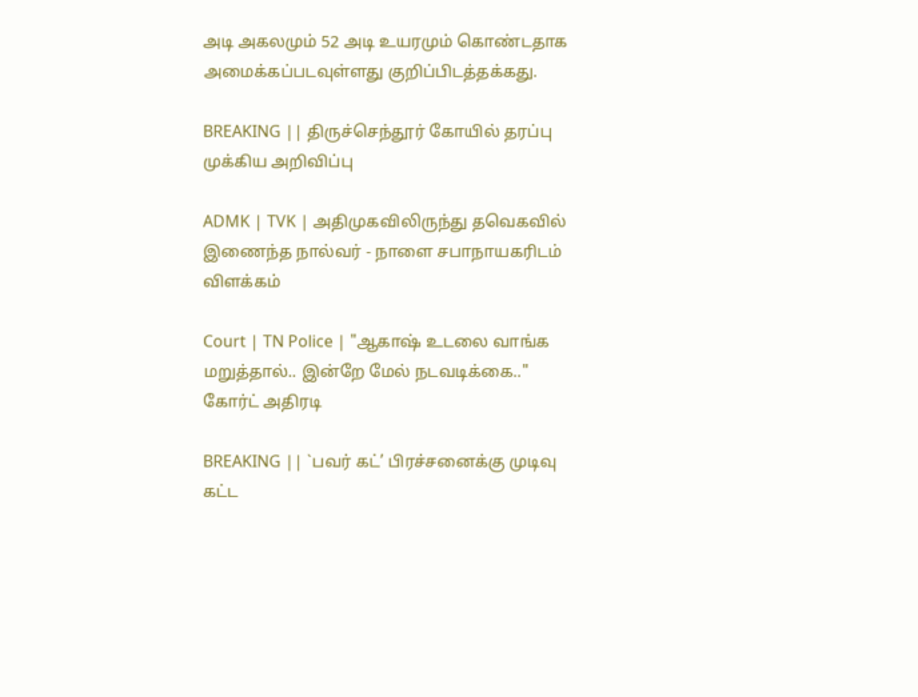அடி அகலமும் 52 அடி உயரமும் கொண்டதாக அமைக்கப்படவுள்ளது குறிப்பிடத்தக்கது.

BREAKING || திருச்செந்தூர் கோயில் தரப்பு முக்கிய அறிவிப்பு

ADMK | TVK | அதிமுகவிலிருந்து தவெகவில் இணைந்த நால்வர் - நாளை சபாநாயகரிடம் விளக்கம்

Court | TN Police | "ஆகாஷ் உடலை வாங்க மறுத்தால்.. இன்றே மேல் நடவடிக்கை.." கோர்ட் அதிரடி

BREAKING || `பவர் கட்’ பிரச்சனைக்கு முடிவு கட்ட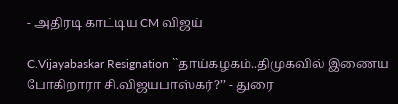- அதிரடி காட்டிய CM விஜய்

C.Vijayabaskar Resignation ``தாய்கழகம்..திமுகவில் இணைய போகிறாரா சி.விஜயபாஸ்கர்?’’ - துரை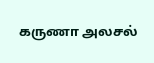கருணா அலசல்